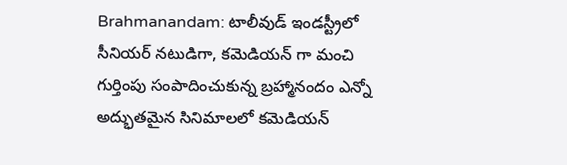Brahmanandam: టాలీవుడ్ ఇండస్ట్రీలో సీనియర్ నటుడిగా, కమెడియన్ గా మంచి గుర్తింపు సంపాదించుకున్న బ్రహ్మానందం ఎన్నో అద్భుతమైన సినిమాలలో కమెడియన్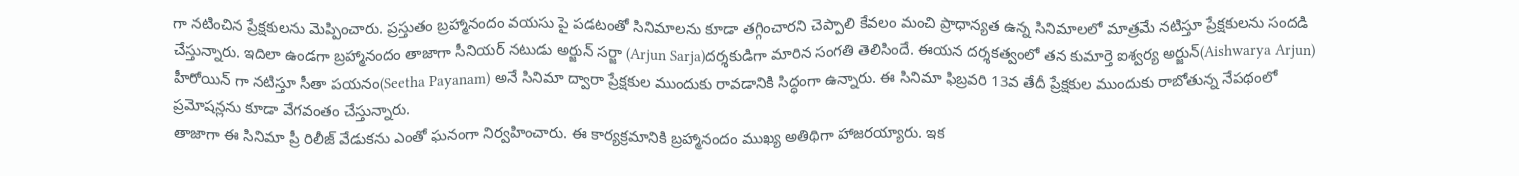గా నటించిన ప్రేక్షకులను మెప్పించారు. ప్రస్తుతం బ్రహ్మానందం వయసు పై పడటంతో సినిమాలను కూడా తగ్గించారని చెప్పాలి కేవలం మంచి ప్రాధాన్యత ఉన్న సినిమాలలో మాత్రమే నటిస్తూ ప్రేక్షకులను సందడి చేస్తున్నారు. ఇదిలా ఉండగా బ్రహ్మానందం తాజాగా సీనియర్ నటుడు అర్జున్ సర్జా (Arjun Sarja)దర్శకుడిగా మారిన సంగతి తెలిసిందే. ఈయన దర్శకత్వంలో తన కుమార్తె ఐశ్వర్య అర్జున్(Aishwarya Arjun) హీరోయిన్ గా నటిస్తూ సీతా పయనం(Seetha Payanam) అనే సినిమా ద్వారా ప్రేక్షకుల ముందుకు రావడానికి సిద్ధంగా ఉన్నారు. ఈ సినిమా ఫిబ్రవరి 13వ తేదీ ప్రేక్షకుల ముందుకు రాబోతున్న నేపథంలో ప్రమోషన్లను కూడా వేగవంతం చేస్తున్నారు.
తాజాగా ఈ సినిమా ప్రీ రిలీజ్ వేడుకను ఎంతో ఘనంగా నిర్వహించారు. ఈ కార్యక్రమానికి బ్రహ్మానందం ముఖ్య అతిథిగా హాజరయ్యారు. ఇక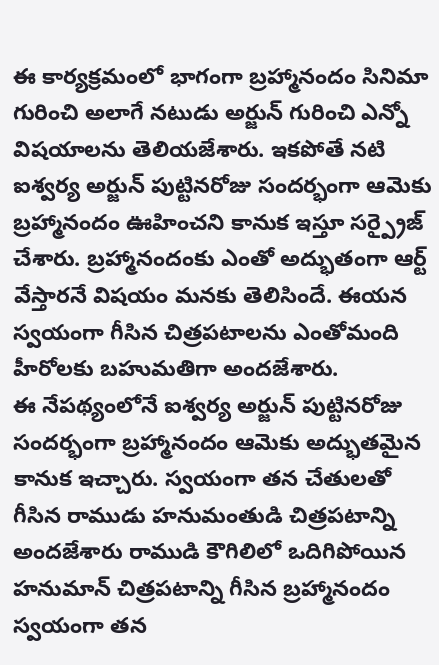ఈ కార్యక్రమంలో భాగంగా బ్రహ్మానందం సినిమా గురించి అలాగే నటుడు అర్జున్ గురించి ఎన్నో విషయాలను తెలియజేశారు. ఇకపోతే నటి ఐశ్వర్య అర్జున్ పుట్టినరోజు సందర్భంగా ఆమెకు బ్రహ్మానందం ఊహించని కానుక ఇస్తూ సర్ప్రైజ్ చేశారు. బ్రహ్మానందంకు ఎంతో అద్భుతంగా ఆర్ట్ వేస్తారనే విషయం మనకు తెలిసిందే. ఈయన స్వయంగా గీసిన చిత్రపటాలను ఎంతోమంది హీరోలకు బహుమతిగా అందజేశారు.
ఈ నేపథ్యంలోనే ఐశ్వర్య అర్జున్ పుట్టినరోజు సందర్భంగా బ్రహ్మానందం ఆమెకు అద్భుతమైన కానుక ఇచ్చారు. స్వయంగా తన చేతులతో గీసిన రాముడు హనుమంతుడి చిత్రపటాన్ని అందజేశారు రాముడి కౌగిలిలో ఒదిగిపోయిన హనుమాన్ చిత్రపటాన్ని గీసిన బ్రహ్మానందం స్వయంగా తన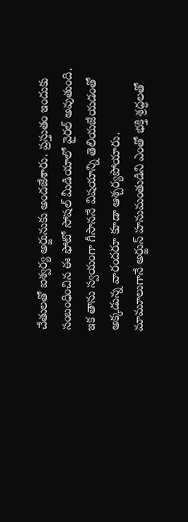చేతులతో ఐశ్వర్య అర్జునుకు అందజేశారు. ప్రస్తుతం ఇందుకు సంబంధించిన ఈ ఫోటో సోషల్ మీడియాలో వైరల్ అవుతుంది. ఇక తాను స్వయంగా గీసాననే విషయాన్ని తెలియజేయడంతో అక్కడున్న వారందరూ కూడా ఆశ్చర్యపోయారు.
మామూలుగానే అర్జున్ హనుమంతుడిని ఎంతో భక్తి శ్రద్ధలతో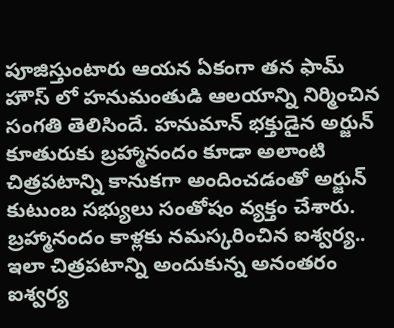పూజిస్తుంటారు ఆయన ఏకంగా తన ఫామ్ హౌస్ లో హనుమంతుడి ఆలయాన్ని నిర్మించిన సంగతి తెలిసిందే. హనుమాన్ భక్తుడైన అర్జున్ కూతురుకు బ్రహ్మానందం కూడా అలాంటి చిత్రపటాన్ని కానుకగా అందించడంతో అర్జున్ కుటుంబ సభ్యులు సంతోషం వ్యక్తం చేశారు.
బ్రహ్మానందం కాళ్లకు నమస్కరించిన ఐశ్వర్య..
ఇలా చిత్రపటాన్ని అందుకున్న అనంతరం ఐశ్వర్య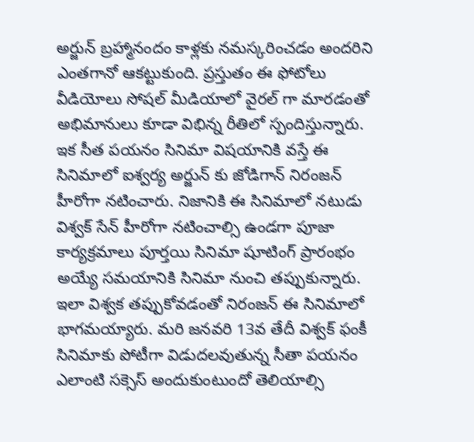అర్జున్ బ్రహ్మానందం కాళ్లకు నమస్కరించడం అందరిని ఎంతగానో ఆకట్టుకుంది. ప్రస్తుతం ఈ ఫోటోలు వీడియోలు సోషల్ మీడియాలో వైరల్ గా మారడంతో అభిమానులు కూడా విభిన్న రీతిలో స్పందిస్తున్నారు. ఇక సీత పయనం సినిమా విషయానికి వస్తే ఈ సినిమాలో ఐశ్వర్య అర్జున్ కు జోడిగాన్ నిరంజన్ హీరోగా నటించారు. నిజానికి ఈ సినిమాలో నటుడు విశ్వక్ సేన్ హీరోగా నటించాల్సి ఉండగా పూజా కార్యక్రమాలు పూర్తయి సినిమా షూటింగ్ ప్రారంభం అయ్యే సమయానికి సినిమా నుంచి తప్పుకున్నారు. ఇలా విశ్వక తప్పుకోవడంతో నిరంజన్ ఈ సినిమాలో భాగమయ్యారు. మరి జనవరి 13వ తేదీ విశ్వక్ ఫంకీ సినిమాకు పోటీగా విడుదలవుతున్న సీతా పయనం ఎలాంటి సక్సెస్ అందుకుంటుందో తెలియాల్సి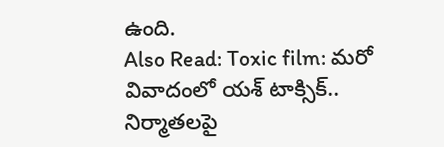ఉంది.
Also Read: Toxic film: మరో వివాదంలో యశ్ టాక్సిక్.. నిర్మాతలపై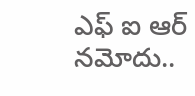ఎఫ్ ఐ ఆర్ నమోదు..